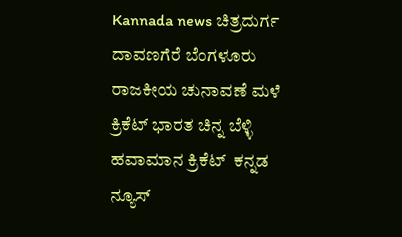Kannada news ಚಿತ್ರದುರ್ಗ ದಾವಣಗೆರೆ ಬೆಂಗಳೂರು ರಾಜಕೀಯ ಚುನಾವಣೆ ಮಳೆ ಕ್ರಿಕೆಟ್ ಭಾರತ ಚಿನ್ನ ಬೆಳ್ಳಿ ಹವಾಮಾನ ಕ್ರಿಕೆಟ್  ಕನ್ನಡ ನ್ಯೂಸ್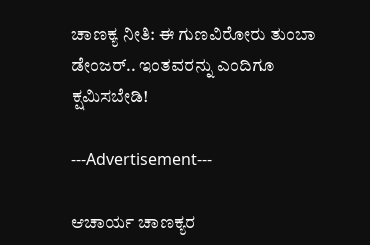ಚಾಣಕ್ಯ ನೀತಿ: ಈ ಗುಣವಿರೋರು ತುಂಬಾ ಡೇಂಜರ್.. ಇಂತವರನ್ನು ಎಂದಿಗೂ ಕ್ಷಮಿಸಬೇಡಿ!

---Advertisement---

ಆಚಾರ್ಯ ಚಾಣಕ್ಯರ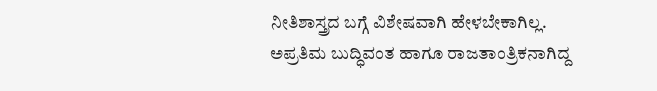ನೀತಿಶಾಸ್ತ್ರದ ಬಗ್ಗೆ ವಿಶೇಷವಾಗಿ ಹೇಳಬೇಕಾಗಿಲ್ಲ. ಅಪ್ರತಿಮ ಬುದ್ಧಿವಂತ ಹಾಗೂ ರಾಜತಾಂತ್ರಿಕನಾಗಿದ್ದ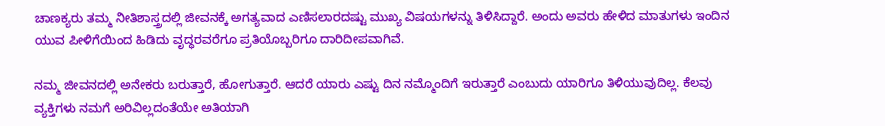ಚಾಣಕ್ಯರು ತಮ್ಮ ನೀತಿಶಾಸ್ತ್ರದಲ್ಲಿ ಜೀವನಕ್ಕೆ ಅಗತ್ಯವಾದ ಎಣಿಸಲಾರದಷ್ಟು ಮುಖ್ಯ ವಿಷಯಗಳನ್ನು ತಿಳಿಸಿದ್ದಾರೆ. ಅಂದು ಅವರು ಹೇಳಿದ ಮಾತುಗಳು ಇಂದಿನ ಯುವ ಪೀಳಿಗೆಯಿಂದ ಹಿಡಿದು ವೃದ್ಧರವರೆಗೂ ಪ್ರತಿಯೊಬ್ಬರಿಗೂ ದಾರಿದೀಪವಾಗಿವೆ.

ನಮ್ಮ ಜೀವನದಲ್ಲಿ ಅನೇಕರು ಬರುತ್ತಾರೆ, ಹೋಗುತ್ತಾರೆ. ಆದರೆ ಯಾರು ಎಷ್ಟು ದಿನ ನಮ್ಮೊಂದಿಗೆ ಇರುತ್ತಾರೆ ಎಂಬುದು ಯಾರಿಗೂ ತಿಳಿಯುವುದಿಲ್ಲ. ಕೆಲವು ವ್ಯಕ್ತಿಗಳು ನಮಗೆ ಅರಿವಿಲ್ಲದಂತೆಯೇ ಅತಿಯಾಗಿ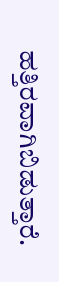ಹತ್ತಿರವಾಗಿಬಿಡುತ್ತಾರೆ.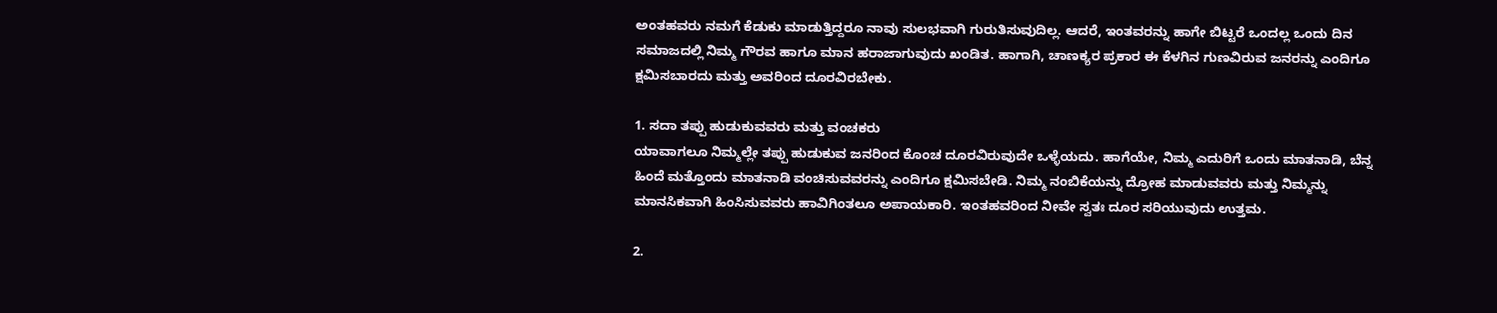ಅಂತಹವರು ನಮಗೆ ಕೆಡುಕು ಮಾಡುತ್ತಿದ್ದರೂ ನಾವು ಸುಲಭವಾಗಿ ಗುರುತಿಸುವುದಿಲ್ಲ. ಆದರೆ, ಇಂತವರನ್ನು ಹಾಗೇ ಬಿಟ್ಟರೆ ಒಂದಲ್ಲ ಒಂದು ದಿನ ಸಮಾಜದಲ್ಲಿ ನಿಮ್ಮ ಗೌರವ ಹಾಗೂ ಮಾನ ಹರಾಜಾಗುವುದು ಖಂಡಿತ. ಹಾಗಾಗಿ, ಚಾಣಕ್ಯರ ಪ್ರಕಾರ ಈ ಕೆಳಗಿನ ಗುಣವಿರುವ ಜನರನ್ನು ಎಂದಿಗೂ ಕ್ಷಮಿಸಬಾರದು ಮತ್ತು ಅವರಿಂದ ದೂರವಿರಬೇಕು.

1. ಸದಾ ತಪ್ಪು ಹುಡುಕುವವರು ಮತ್ತು ವಂಚಕರು
ಯಾವಾಗಲೂ ನಿಮ್ಮಲ್ಲೇ ತಪ್ಪು ಹುಡುಕುವ ಜನರಿಂದ ಕೊಂಚ ದೂರವಿರುವುದೇ ಒಳ್ಳೆಯದು. ಹಾಗೆಯೇ, ನಿಮ್ಮ ಎದುರಿಗೆ ಒಂದು ಮಾತನಾಡಿ, ಬೆನ್ನ ಹಿಂದೆ ಮತ್ತೊಂದು ಮಾತನಾಡಿ ವಂಚಿಸುವವರನ್ನು ಎಂದಿಗೂ ಕ್ಷಮಿಸಬೇಡಿ. ನಿಮ್ಮ ನಂಬಿಕೆಯನ್ನು ದ್ರೋಹ ಮಾಡುವವರು ಮತ್ತು ನಿಮ್ಮನ್ನು ಮಾನಸಿಕವಾಗಿ ಹಿಂಸಿಸುವವರು ಹಾವಿಗಿಂತಲೂ ಅಪಾಯಕಾರಿ. ಇಂತಹವರಿಂದ ನೀವೇ ಸ್ವತಃ ದೂರ ಸರಿಯುವುದು ಉತ್ತಮ.

2.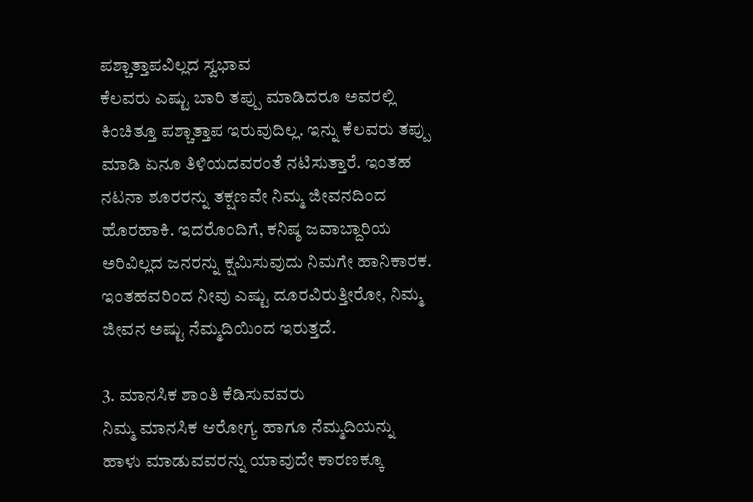ಪಶ್ಚಾತ್ತಾಪವಿಲ್ಲದ ಸ್ವಭಾವ
ಕೆಲವರು ಎಷ್ಟು ಬಾರಿ ತಪ್ಪು ಮಾಡಿದರೂ ಅವರಲ್ಲಿ ಕಿಂಚಿತ್ತೂ ಪಶ್ಚಾತ್ತಾಪ ಇರುವುದಿಲ್ಲ. ಇನ್ನು ಕೆಲವರು ತಪ್ಪು ಮಾಡಿ ಏನೂ ತಿಳಿಯದವರಂತೆ ನಟಿಸುತ್ತಾರೆ. ಇಂತಹ ನಟನಾ ಶೂರರನ್ನು ತಕ್ಷಣವೇ ನಿಮ್ಮ ಜೀವನದಿಂದ ಹೊರಹಾಕಿ. ಇದರೊಂದಿಗೆ, ಕನಿಷ್ಠ ಜವಾಬ್ದಾರಿಯ ಅರಿವಿಲ್ಲದ ಜನರನ್ನು ಕ್ಷಮಿಸುವುದು ನಿಮಗೇ ಹಾನಿಕಾರಕ. ಇಂತಹವರಿಂದ ನೀವು ಎಷ್ಟು ದೂರವಿರುತ್ತೀರೋ, ನಿಮ್ಮ ಜೀವನ ಅಷ್ಟು ನೆಮ್ಮದಿಯಿಂದ ಇರುತ್ತದೆ.

3. ಮಾನಸಿಕ ಶಾಂತಿ ಕೆಡಿಸುವವರು
ನಿಮ್ಮ ಮಾನಸಿಕ ಆರೋಗ್ಯ ಹಾಗೂ ನೆಮ್ಮದಿಯನ್ನು ಹಾಳು ಮಾಡುವವರನ್ನು ಯಾವುದೇ ಕಾರಣಕ್ಕೂ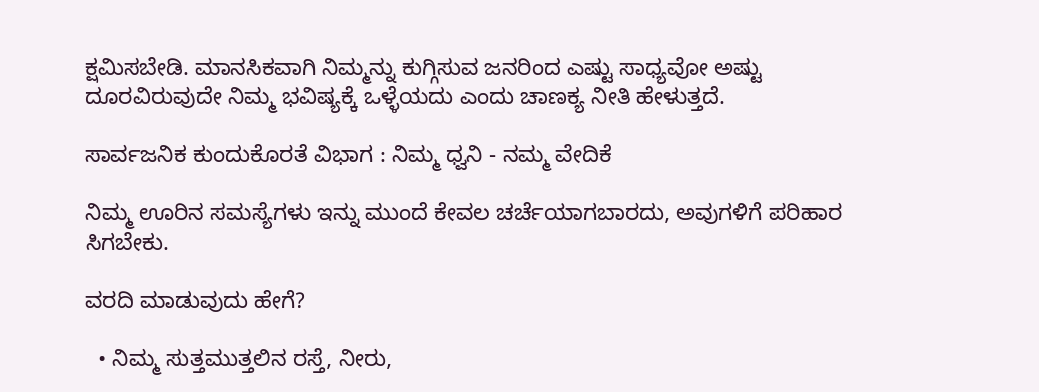ಕ್ಷಮಿಸಬೇಡಿ. ಮಾನಸಿಕವಾಗಿ ನಿಮ್ಮನ್ನು ಕುಗ್ಗಿಸುವ ಜನರಿಂದ ಎಷ್ಟು ಸಾಧ್ಯವೋ ಅಷ್ಟು ದೂರವಿರುವುದೇ ನಿಮ್ಮ ಭವಿಷ್ಯಕ್ಕೆ ಒಳ್ಳೆಯದು ಎಂದು ಚಾಣಕ್ಯ ನೀತಿ ಹೇಳುತ್ತದೆ.

ಸಾರ್ವಜನಿಕ ಕುಂದುಕೊರತೆ ವಿಭಾಗ : ನಿಮ್ಮ ಧ್ವನಿ - ನಮ್ಮ ವೇದಿಕೆ

ನಿಮ್ಮ ಊರಿನ ಸಮಸ್ಯೆಗಳು ಇನ್ನು ಮುಂದೆ ಕೇವಲ ಚರ್ಚೆಯಾಗಬಾರದು, ಅವುಗಳಿಗೆ ಪರಿಹಾರ ಸಿಗಬೇಕು.

ವರದಿ ಮಾಡುವುದು ಹೇಗೆ?

  • ನಿಮ್ಮ ಸುತ್ತಮುತ್ತಲಿನ ರಸ್ತೆ, ನೀರು,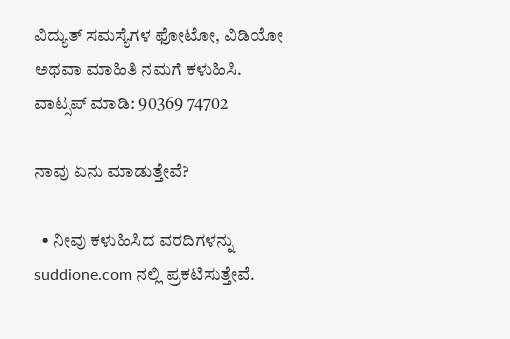ವಿದ್ಯುತ್ ಸಮಸ್ಯೆಗಳ ಫೋಟೋ, ವಿಡಿಯೋ ಅಥವಾ ಮಾಹಿತಿ ನಮಗೆ ಕಳುಹಿಸಿ.
ವಾಟ್ಸಪ್ ಮಾಡಿ: 90369 74702

ನಾವು ಏನು ಮಾಡುತ್ತೇವೆ?

  • ನೀವು ಕಳುಹಿಸಿದ ವರದಿಗಳನ್ನು suddione.com ನಲ್ಲಿ ಪ್ರಕಟಿಸುತ್ತೇವೆ.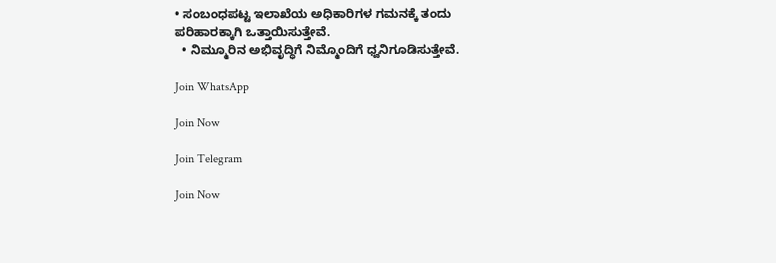• ಸಂಬಂಧಪಟ್ಟ ಇಲಾಖೆಯ ಅಧಿಕಾರಿಗಳ ಗಮನಕ್ಕೆ ತಂದು ಪರಿಹಾರಕ್ಕಾಗಿ ಒತ್ತಾಯಿಸುತ್ತೇವೆ.
  • ನಿಮ್ಮೂರಿನ ಅಭಿವೃದ್ಧಿಗೆ ನಿಮ್ಮೊಂದಿಗೆ ಧ್ವನಿಗೂಡಿಸುತ್ತೇವೆ.

Join WhatsApp

Join Now

Join Telegram

Join Now